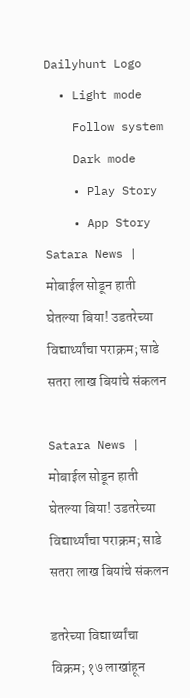Dailyhunt Logo
  • Light mode
    Follow system
    Dark mode
    • Play Story
    • App Story
Satara News |  मोबाईल सोडून हाती घेतल्या बिया! उडतरेच्या विद्यार्थ्यांचा पराक्रम; साडे सतरा लाख बियांचे संकलन

Satara News | मोबाईल सोडून हाती घेतल्या बिया! उडतरेच्या विद्यार्थ्यांचा पराक्रम; साडे सतरा लाख बियांचे संकलन

डतरेच्या विद्यार्थ्यांचा विक्रम; १७ लाखांहून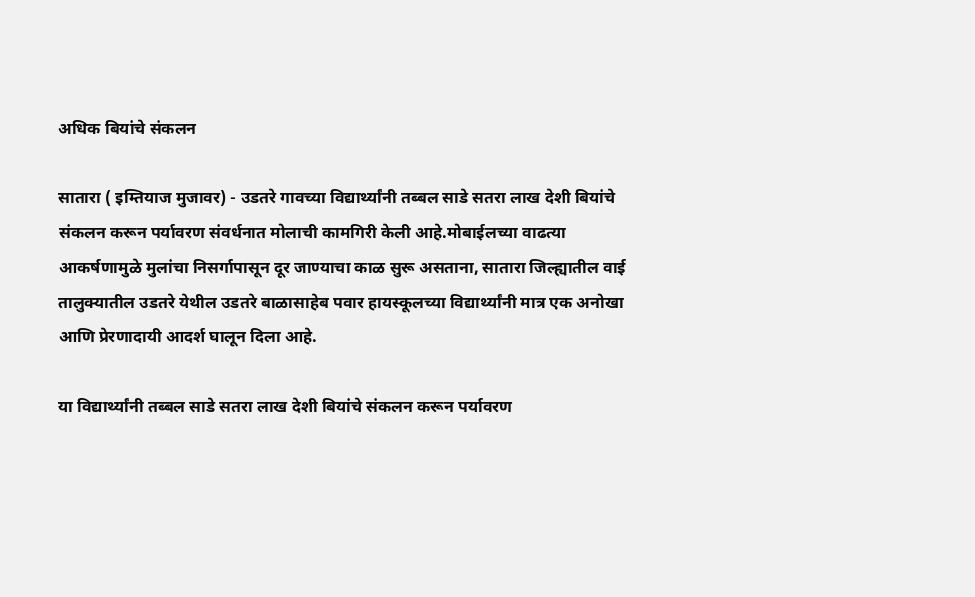अधिक बियांचे संकलन

सातारा ( इम्तियाज मुजावर) - उडतरे गावच्या विद्यार्थ्यांनी तब्बल साडे सतरा लाख देशी बियांचे संकलन करून पर्यावरण संवर्धनात मोलाची कामगिरी केली आहे.मोबाईलच्या वाढत्या आकर्षणामुळे मुलांचा निसर्गापासून दूर जाण्याचा काळ सुरू असताना, सातारा जिल्ह्यातील वाई तालुक्यातील उडतरे येथील उडतरे बाळासाहेब पवार हायस्कूलच्या विद्यार्थ्यांनी मात्र एक अनोखा आणि प्रेरणादायी आदर्श घालून दिला आहे.

या विद्यार्थ्यांनी तब्बल साडे सतरा लाख देशी बियांचे संकलन करून पर्यावरण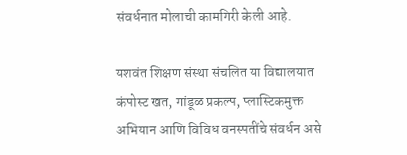संवर्धनात मोलाची कामगिरी केली आहे.

यशवंत शिक्षण संस्था संचलित या विद्यालयात कंपोस्ट खत, गांडूळ प्रकल्प, प्लास्टिकमुक्त अभियान आणि विविध वनस्पतींचे संवर्धन असे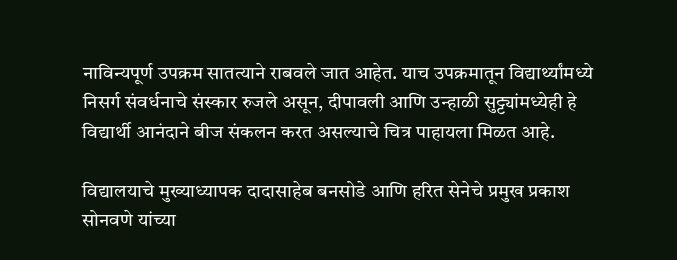नाविन्यपूर्ण उपक्रम सातत्याने राबवले जात आहेत. याच उपक्रमातून विद्यार्थ्यांमध्ये निसर्ग संवर्धनाचे संस्कार रुजले असून, दीपावली आणि उन्हाळी सुट्ट्यांमध्येही हे विद्यार्थी आनंदाने बीज संकलन करत असल्याचे चित्र पाहायला मिळत आहे.

विद्यालयाचे मुख्याध्यापक दादासाहेब बनसोडे आणि हरित सेनेचे प्रमुख प्रकाश सोनवणे यांच्या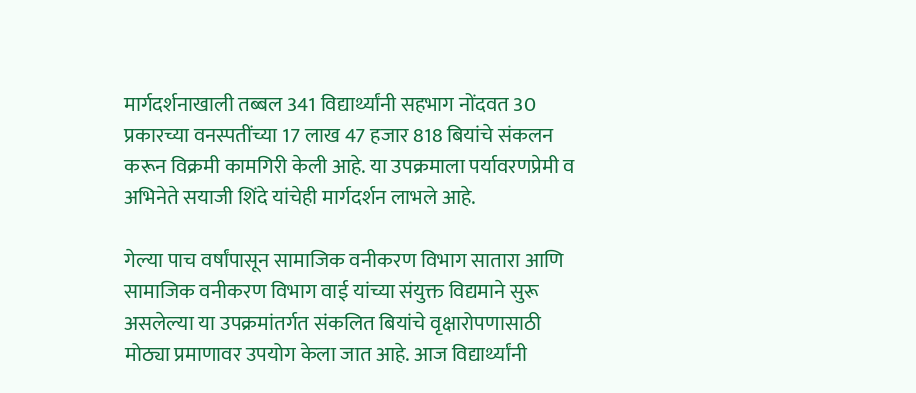मार्गदर्शनाखाली तब्बल 341 विद्यार्थ्यांनी सहभाग नोंदवत 30 प्रकारच्या वनस्पतींच्या 17 लाख 47 हजार 818 बियांचे संकलन करून विक्रमी कामगिरी केली आहे. या उपक्रमाला पर्यावरणप्रेमी व अभिनेते सयाजी शिंदे यांचेही मार्गदर्शन लाभले आहे.

गेल्या पाच वर्षांपासून सामाजिक वनीकरण विभाग सातारा आणि सामाजिक वनीकरण विभाग वाई यांच्या संयुक्त विद्यमाने सुरू असलेल्या या उपक्रमांतर्गत संकलित बियांचे वृक्षारोपणासाठी मोठ्या प्रमाणावर उपयोग केला जात आहे. आज विद्यार्थ्यांनी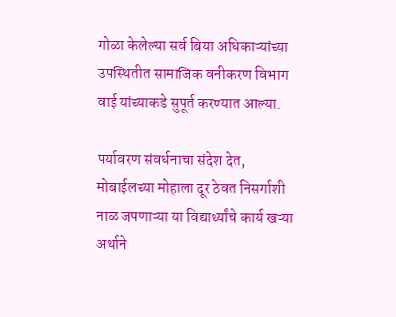गोळा केलेल्या सर्व बिया अधिकाऱ्यांच्या उपस्थितीत सामाजिक वनीकरण विभाग वाई यांच्याकडे सुपूर्त करण्यात आल्या.

पर्यावरण संवर्धनाचा संदेश देत, मोबाईलच्या मोहाला दूर ठेवत निसर्गाशी नाळ जपणाऱ्या या विद्यार्थ्यांचे कार्य खऱ्या अर्थाने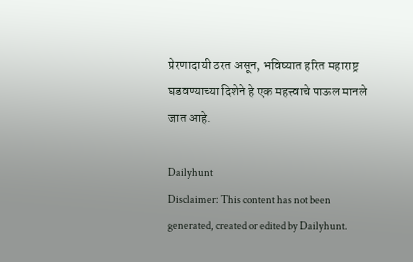प्रेरणादायी ठरत असून, भविष्यात हरित महाराष्ट्र घडवण्याच्या दिशेने हे एक महत्त्वाचे पाऊल मानले जात आहे.

Dailyhunt
Disclaimer: This content has not been generated, created or edited by Dailyhunt.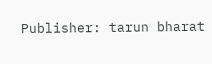Publisher: tarun bharat